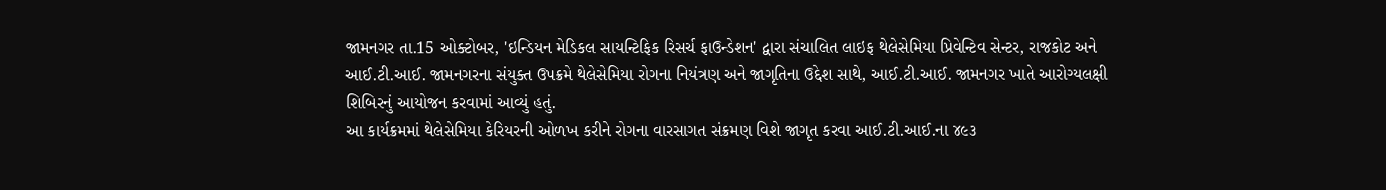જામનગર તા.15 ઓક્ટોબર, 'ઇન્ડિયન મેડિકલ સાયન્ટિફિક રિસર્ચ ફાઉન્ડેશન' દ્વારા સંચાલિત લાઇફ થેલેસેમિયા પ્રિવેન્ટિવ સેન્ટર, રાજકોટ અને આઈ.ટી.આઈ. જામનગરના સંયુક્ત ઉપક્રમે થેલેસેમિયા રોગના નિયંત્રણ અને જાગૃતિના ઉદ્દેશ સાથે, આઈ.ટી.આઈ. જામનગર ખાતે આરોગ્યલક્ષી શિબિરનું આયોજન કરવામાં આવ્યું હતું.
આ કાર્યક્રમમાં થેલેસેમિયા કેરિયરની ઓળખ કરીને રોગના વારસાગત સંક્રમણ વિશે જાગૃત કરવા આઈ.ટી.આઈ.ના ૪૯૩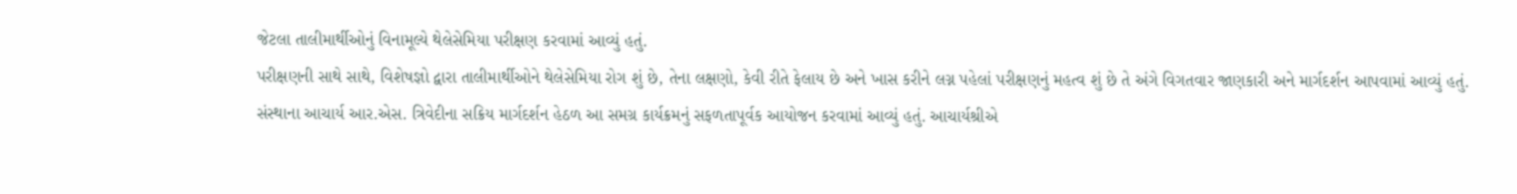જેટલા તાલીમાર્થીઓનું વિનામૂલ્યે થેલેસેમિયા પરીક્ષણ કરવામાં આવ્યું હતું.
પરીક્ષણની સાથે સાથે, વિશેષજ્ઞો દ્વારા તાલીમાર્થીઓને થેલેસેમિયા રોગ શું છે, તેના લક્ષણો, કેવી રીતે ફેલાય છે અને ખાસ કરીને લગ્ન પહેલાં પરીક્ષણનું મહત્વ શું છે તે અંગે વિગતવાર જાણકારી અને માર્ગદર્શન આપવામાં આવ્યું હતું.
સંસ્થાના આચાર્ય આર.એસ. ત્રિવેદીના સક્રિય માર્ગદર્શન હેઠળ આ સમગ્ર કાર્યક્રમનું સફળતાપૂર્વક આયોજન કરવામાં આવ્યું હતું. આચાર્યશ્રીએ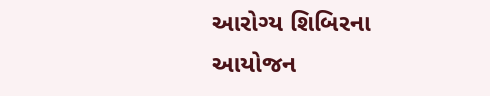આરોગ્ય શિબિરના આયોજન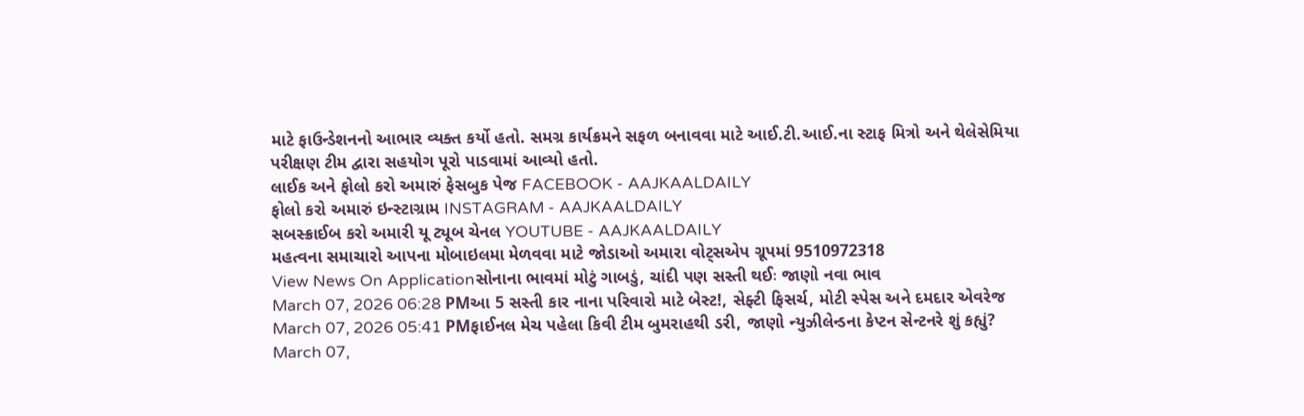માટે ફાઉન્ડેશનનો આભાર વ્યક્ત કર્યો હતો. સમગ્ર કાર્યક્રમને સફળ બનાવવા માટે આઈ.ટી.આઈ.ના સ્ટાફ મિત્રો અને થેલેસેમિયા પરીક્ષણ ટીમ દ્વારા સહયોગ પૂરો પાડવામાં આવ્યો હતો.
લાઈક અને ફોલો કરો અમારું ફેસબુક પેજ FACEBOOK - AAJKAALDAILY
ફોલો કરો અમારું ઇન્સ્ટાગ્રામ INSTAGRAM - AAJKAALDAILY
સબસ્ક્રાઈબ કરો અમારી યૂ ટ્યૂબ ચેનલ YOUTUBE - AAJKAALDAILY
મહત્વના સમાચારો આપના મોબાઇલમા મેળવવા માટે જોડાઓ અમારા વોટ્સએપ ગ્રૂપમાં 9510972318
View News On Applicationસોનાના ભાવમાં મોટું ગાબડું, ચાંદી પણ સસ્તી થઈઃ જાણો નવા ભાવ
March 07, 2026 06:28 PMઆ 5 સસ્તી કાર નાના પરિવારો માટે બેસ્ટ!, સેફ્ટી ફિસર્ચ, મોટી સ્પેસ અને દમદાર એવરેજ
March 07, 2026 05:41 PMફાઈનલ મેચ પહેલા કિવી ટીમ બુમરાહથી ડરી, જાણો ન્યુઝીલેન્ડના કેપ્ટન સેન્ટનરે શું કહ્યું?
March 07,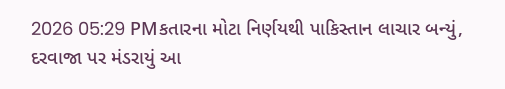2026 05:29 PMકતારના મોટા નિર્ણયથી પાકિસ્તાન લાચાર બન્યું, દરવાજા પર મંડરાયું આ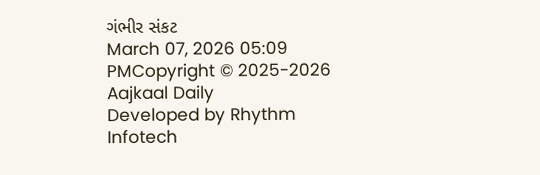ગંભીર સંકટ
March 07, 2026 05:09 PMCopyright © 2025-2026 Aajkaal Daily
Developed by Rhythm Infotech